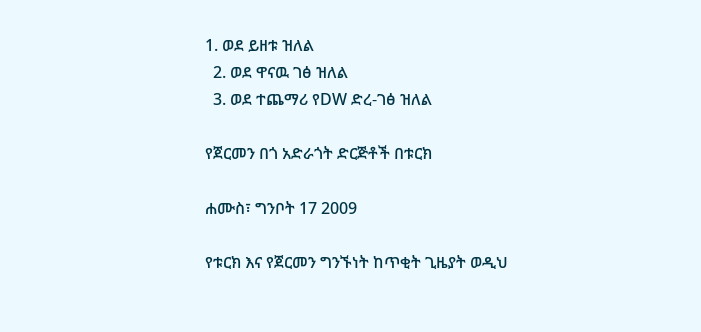1. ወደ ይዘቱ ዝለል
  2. ወደ ዋናዉ ገፅ ዝለል
  3. ወደ ተጨማሪ የDW ድረ-ገፅ ዝለል

የጀርመን በጎ አድራጎት ድርጅቶች በቱርክ

ሐሙስ፣ ግንቦት 17 2009

የቱርክ እና የጀርመን ግንኙነት ከጥቂት ጊዜያት ወዲህ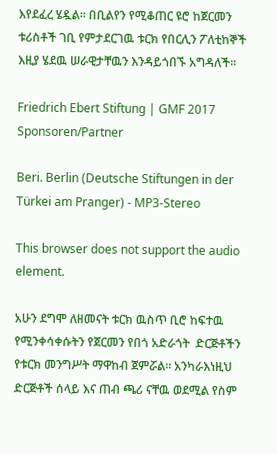እየደፈረ ሄዷል። በቢልየን የሚቆጠር ዩሮ ከጀርመን ቱሪስቶች ገቢ የምታደርገዉ ቱርክ የበርሊን ፖለቲከኞች እዚያ ሄደዉ ሠራዊታቸዉን እንዳይጎበኙ አግዳለች።

Friedrich Ebert Stiftung | GMF 2017 Sponsoren/Partner

Beri. Berlin (Deutsche Stiftungen in der Türkei am Pranger) - MP3-Stereo

This browser does not support the audio element.

አሁን ደግሞ ለዘመናት ቱርክ ዉስጥ ቢሮ ከፍተዉ የሚንቀሳቀሱትን የጀርመን የበጎ አድራጎት  ድርጅቶችን የቱርክ መንግሥት ማዋከብ ጀምሯል። አንካራእነዚህ ድርጅቶች ሰላይ እና ጠብ ጫሪ ናቸዉ ወደሚል የስም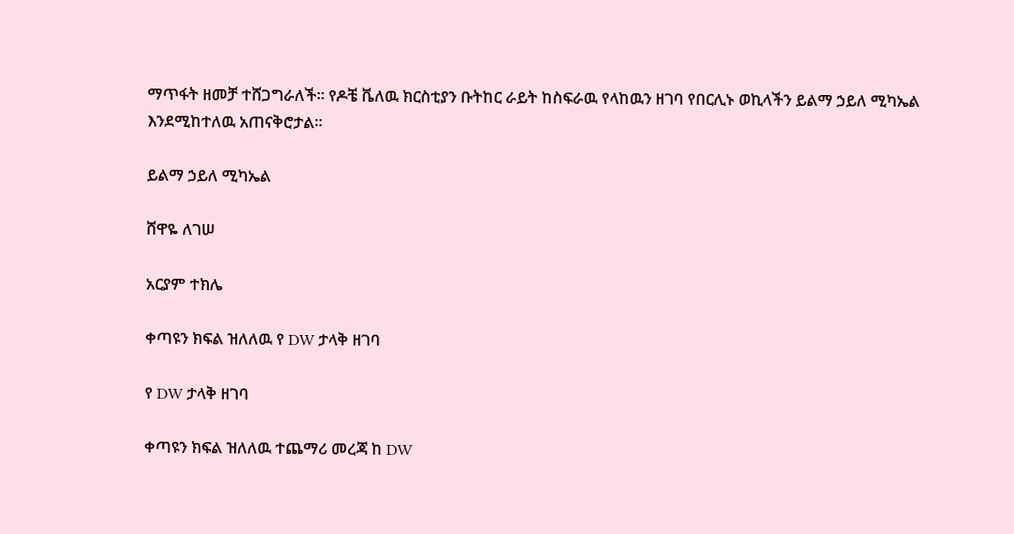ማጥፋት ዘመቻ ተሸጋግራለች። የዶቼ ቬለዉ ክርስቲያን ቡትከር ራይት ከስፍራዉ የላከዉን ዘገባ የበርሊኑ ወኪላችን ይልማ ኃይለ ሚካኤል እንደሚከተለዉ አጠናቅሮታል።

ይልማ ኃይለ ሚካኤል

ሸዋዬ ለገሠ

አርያም ተክሌ

ቀጣዩን ክፍል ዝለለዉ የ DW ታላቅ ዘገባ

የ DW ታላቅ ዘገባ

ቀጣዩን ክፍል ዝለለዉ ተጨማሪ መረጃ ከ DW